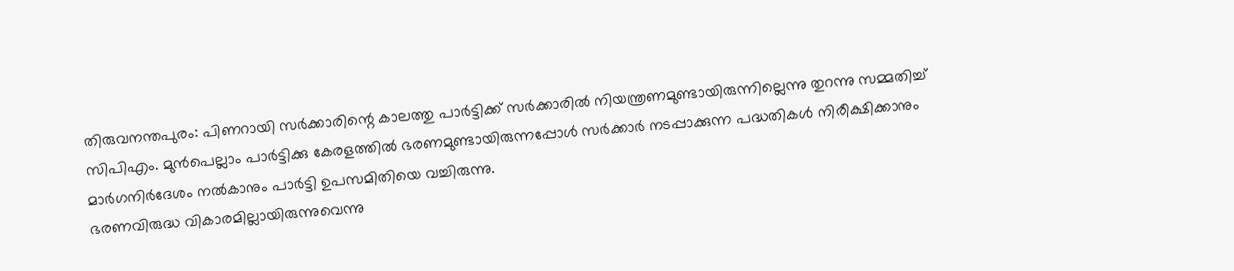തിരുവനന്തപുരം: പിണറായി സർക്കാരിന്റെ കാലത്തു പാർട്ടിക്ക് സർക്കാരിൽ നിയന്ത്രണമുണ്ടായിരുന്നില്ലെന്നു തുറന്നു സമ്മതിച്ച് സിപിഎം. മുൻപെല്ലാം പാർട്ടിക്കു കേരളത്തിൽ ഭരണമുണ്ടായിരുന്നപ്പോൾ സർക്കാർ നടപ്പാക്കുന്ന പദ്ധതികൾ നിരീക്ഷിക്കാനും മാർഗനിർദേശം നൽകാനും പാർട്ടി ഉപസമിതിയെ വച്ചിരുന്നു.
ഭരണവിരുദ്ധ വികാരമില്ലായിരുന്നുവെന്നു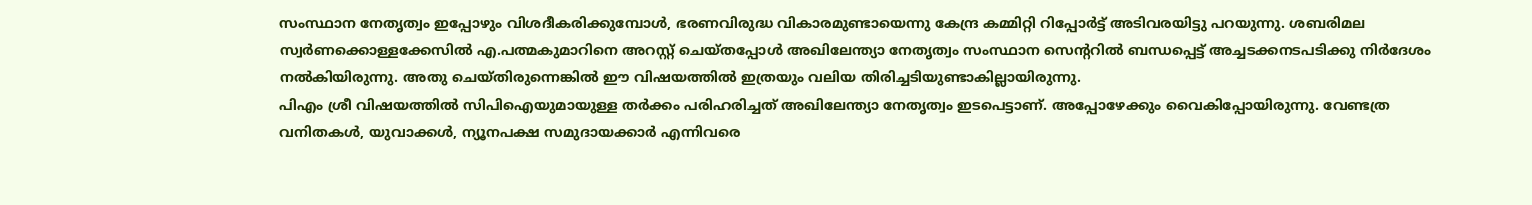സംസ്ഥാന നേതൃത്വം ഇപ്പോഴും വിശദീകരിക്കുമ്പോൾ, ഭരണവിരുദ്ധ വികാരമുണ്ടായെന്നു കേന്ദ്ര കമ്മിറ്റി റിപ്പോർട്ട് അടിവരയിട്ടു പറയുന്നു. ശബരിമല സ്വർണക്കൊള്ളക്കേസിൽ എ.പത്മകുമാറിനെ അറസ്റ്റ് ചെയ്തപ്പോൾ അഖിലേന്ത്യാ നേതൃത്വം സംസ്ഥാന സെന്ററിൽ ബന്ധപ്പെട്ട് അച്ചടക്കനടപടിക്കു നിർദേശം നൽകിയിരുന്നു. അതു ചെയ്തിരുന്നെങ്കിൽ ഈ വിഷയത്തിൽ ഇത്രയും വലിയ തിരിച്ചടിയുണ്ടാകില്ലായിരുന്നു.
പിഎം ശ്രീ വിഷയത്തിൽ സിപിഐയുമായുള്ള തർക്കം പരിഹരിച്ചത് അഖിലേന്ത്യാ നേതൃത്വം ഇടപെട്ടാണ്. അപ്പോഴേക്കും വൈകിപ്പോയിരുന്നു. വേണ്ടത്ര വനിതകൾ, യുവാക്കൾ, ന്യൂനപക്ഷ സമുദായക്കാർ എന്നിവരെ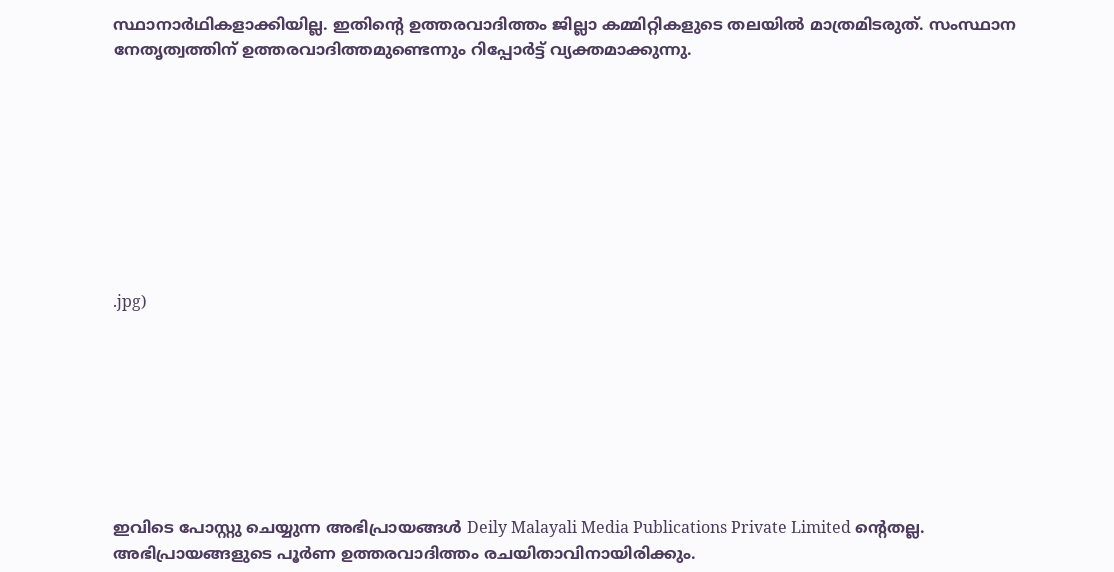സ്ഥാനാർഥികളാക്കിയില്ല. ഇതിന്റെ ഉത്തരവാദിത്തം ജില്ലാ കമ്മിറ്റികളുടെ തലയിൽ മാത്രമിടരുത്. സംസ്ഥാന നേതൃത്വത്തിന് ഉത്തരവാദിത്തമുണ്ടെന്നും റിപ്പോർട്ട് വ്യക്തമാക്കുന്നു.









.jpg)








ഇവിടെ പോസ്റ്റു ചെയ്യുന്ന അഭിപ്രായങ്ങൾ Deily Malayali Media Publications Private Limited ന്റെതല്ല. അഭിപ്രായങ്ങളുടെ പൂർണ ഉത്തരവാദിത്തം രചയിതാവിനായിരിക്കും.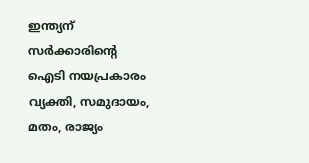ഇന്ത്യന് സർക്കാരിന്റെ ഐടി നയപ്രകാരം വ്യക്തി, സമുദായം, മതം, രാജ്യം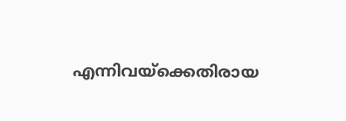എന്നിവയ്ക്കെതിരായ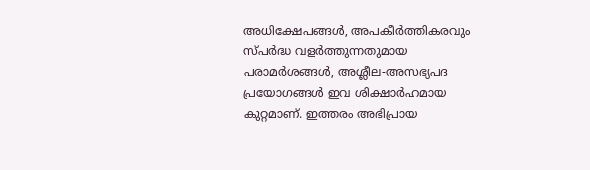അധിക്ഷേപങ്ങൾ, അപകീർത്തികരവും സ്പർദ്ധ വളർത്തുന്നതുമായ പരാമർശങ്ങൾ, അശ്ലീല-അസഭ്യപദ പ്രയോഗങ്ങൾ ഇവ ശിക്ഷാർഹമായ കുറ്റമാണ്. ഇത്തരം അഭിപ്രായ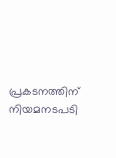പ്രകടനത്തിന് നിയമനടപടി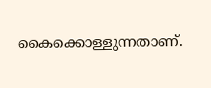കൈക്കൊള്ളുന്നതാണ്.